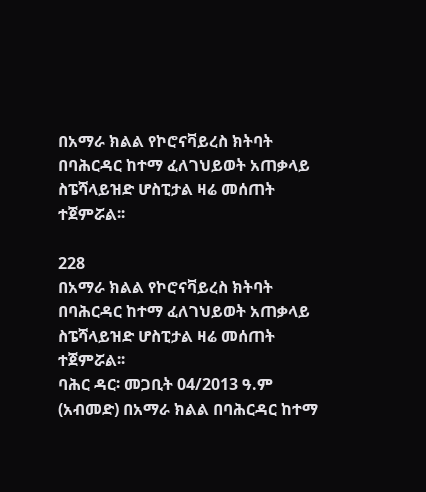በአማራ ክልል የኮሮናቫይረስ ክትባት በባሕርዳር ከተማ ፈለገህይወት አጠቃላይ ስፔሻላይዝድ ሆስፒታል ዛሬ መሰጠት ተጀምሯል፡፡

228
በአማራ ክልል የኮሮናቫይረስ ክትባት በባሕርዳር ከተማ ፈለገህይወት አጠቃላይ ስፔሻላይዝድ ሆስፒታል ዛሬ መሰጠት ተጀምሯል፡፡
ባሕር ዳር፡ መጋቢት 04/2013 ዓ.ም (አብመድ) በአማራ ክልል በባሕርዳር ከተማ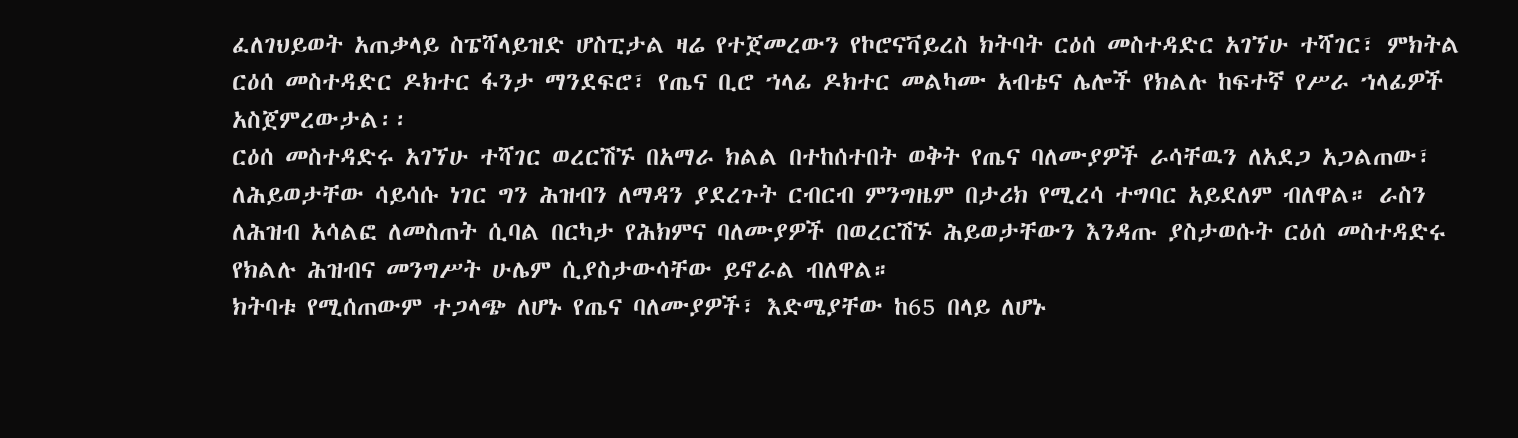ፈለገህይወት አጠቃላይ ስፔሻላይዝድ ሆስፒታል ዛሬ የተጀመረውን የኮሮናቫይረስ ክትባት ርዕሰ መስተዳድር አገኘሁ ተሻገር፣ ምክትል ርዕሰ መስተዳድር ዶክተር ፋንታ ማንደፍሮ፣ የጤና ቢሮ ኀላፊ ዶክተር መልካሙ አብቴና ሌሎች የክልሉ ከፍተኛ የሥራ ኀላፊዎች አስጀምረውታል፡፡
ርዕሰ መስተዳድሩ አገኘሁ ተሻገር ወረርሽኙ በአማራ ክልል በተከሰተበት ወቅት የጤና ባለሙያዎች ራሳቸዉን ለአደጋ አጋልጠው፣ ለሕይወታቸው ሳይሳሱ ነገር ግን ሕዝብን ለማዳን ያደረጉት ርብርብ ምንግዜም በታሪክ የሚረሳ ተግባር አይደለም ብለዋል። ራስን ለሕዝብ አሳልፎ ለመስጠት ሲባል በርካታ የሕክምና ባለሙያዎች በወረርሽኙ ሕይወታቸውን እንዳጡ ያስታወሱት ርዕሰ መስተዳድሩ የክልሉ ሕዝብና መንግሥት ሁሌም ሲያስታውሳቸው ይኖራል ብለዋል።
ክትባቱ የሚሰጠውም ተጋላጭ ለሆኑ የጤና ባለሙያዎች፣ እድሜያቸው ከ65 በላይ ለሆኑ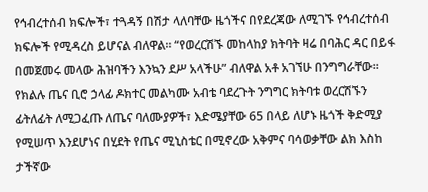የኅብረተሰብ ክፍሎች፣ ተጓዳኝ በሽታ ላለባቸው ዜጎችና በየደረጃው ለሚገኙ የኅብረተሰብ ክፍሎች የሚዳረስ ይሆናል ብለዋል። “የወረርሽኙ መከላከያ ክትባት ዛሬ በባሕር ዳር በይፋ በመጀመሩ መላው ሕዝባችን እንኳን ደሥ አላችሁ” ብለዋል አቶ አገኘሁ በንግግራቸው።
የክልሉ ጤና ቢሮ ኃላፊ ዶክተር መልካሙ አብቴ ባደረጉት ንግግር ክትባቱ ወረርሽኙን ፊትለፊት ለሚጋፈጡ ለጤና ባለሙያዎች፣ እድሜያቸው 65 በላይ ለሆኑ ዜጎች ቅድሚያ የሚሠጥ እንደሆነና በሂደት የጤና ሚኒስቴር በሚኖረው አቅምና ባሳወቃቸው ልክ እስከ ታችኛው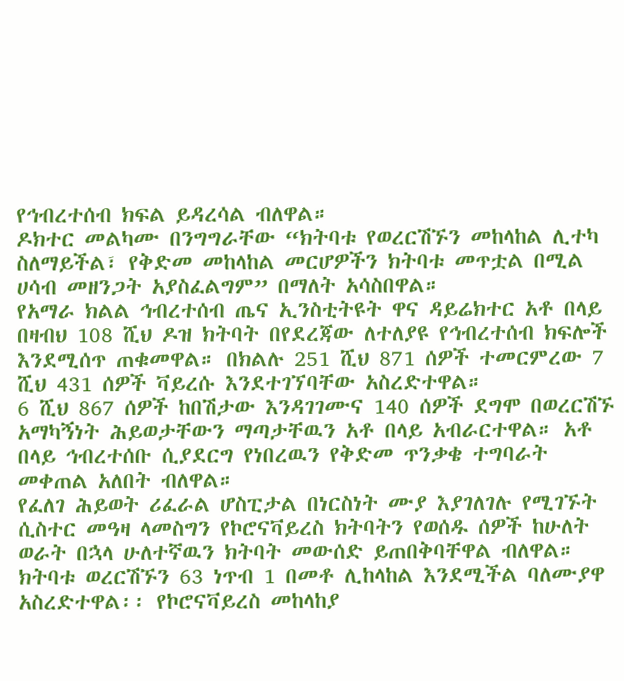የኅብረተሰብ ክፍል ይዳረሳል ብለዋል።
ዶክተር መልካሙ በንግግራቸው “ክትባቱ የወረርሽኙን መከላከል ሊተካ ስለማይችል፣ የቅድመ መከላከል መርሆዎችን ክትባቱ መጥቷል በሚል ሀሳብ መዘንጋት አያስፈልግም” በማለት አሳስበዋል።
የአማራ ክልል ኅብረተሰብ ጤና ኢንስቲትዩት ዋና ዳይሬክተር አቶ በላይ በዛብህ 108 ሺህ ዶዝ ክትባት በየደረጃው ለተለያዩ የኅብረተሰብ ክፍሎች እንደሚሰጥ ጠቁመዋል። በክልሉ 251 ሺህ 871 ሰዎች ተመርምረው 7 ሺህ 431 ሰዎች ቫይረሱ እንደተገኘባቸው አስረድተዋል።
6 ሺህ 867 ሰዎች ከበሽታው እንዳገገሙና 140 ሰዎች ደግሞ በወረርሽኙ አማካኝነት ሕይወታቸውን ማጣታቸዉን አቶ በላይ አብራርተዋል። አቶ በላይ ኅብረተሰቡ ሲያደርግ የነበረዉን የቅድመ ጥንቃቄ ተግባራት መቀጠል አለበት ብለዋል።
የፈለገ ሕይወት ሪፈራል ሆስፒታል በነርስነት ሙያ እያገለገሉ የሚገኙት ሲስተር መዓዛ ላመስግን የኮሮናቫይረስ ክትባትን የወሰዱ ሰዎች ከሁለት ወራት በኋላ ሁለተኛዉን ክትባት መውሰድ ይጠበቅባቸዋል ብለዋል። ክትባቱ ወረርሽኙን 63 ነጥብ 1 በመቶ ሊከላከል እንደሚችል ባለሙያዋ አስረድተዋል፡፡ የኮሮናቫይረስ መከላከያ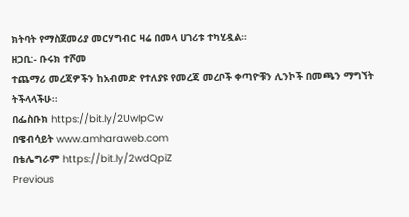ክትባት የማስጀመሪያ መርሃግብር ዛሬ በመላ ሀገሪቱ ተካሂዷል።
ዘጋቢ:- ቡሩክ ተሾመ
ተጨማሪ መረጃዎችን ከአብመድ የተለያዩ የመረጃ መረቦች ቀጣዮቹን ሊንኮች በመጫን ማግኘት ትችላላችሁ፡፡
በፌስቡክ https://bit.ly/2UwIpCw
በዌብሳይት www.amharaweb.com
በቴሌግራም https://bit.ly/2wdQpiZ
Previous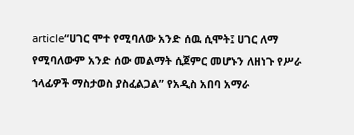article“ሀገር ሞተ የሚባለው አንድ ሰዉ ሲሞት፤ ሀገር ለማ የሚባለውም አንድ ሰው መልማት ሲጀምር መሆኑን ለዘነጉ የሥራ ኀላፊዎች ማስታወስ ያስፈልጋል” የአዲስ አበባ አማራ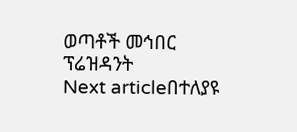ወጣቶች መኅበር ፕሬዝዳንት
Next articleበተለያዩ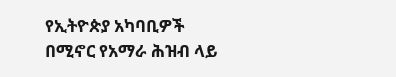የኢትዮጵያ አካባቢዎች በሚኖር የአማራ ሕዝብ ላይ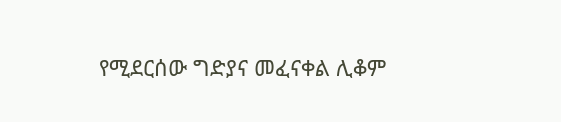የሚደርሰው ግድያና መፈናቀል ሊቆም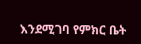እንደሚገባ የምክር ቤት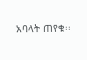አባላት ጠየቁ፡፡